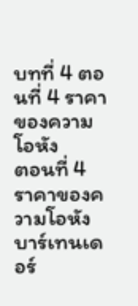บทที่ 4 ตอนที่ 4 ราคาของความโอหัง
ตอนที่ 4 ราคาของความโอหัง
บาร์เทนเดอร์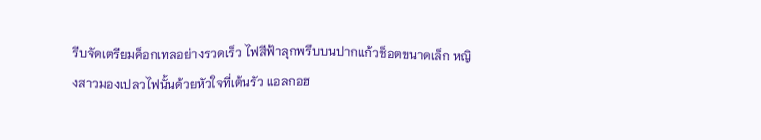รีบจัดเตรียมค็อกเทลอย่างรวดเร็ว ไฟสีฟ้าลุกพรึบบนปากแก้วช็อตขนาดเล็ก หญิงสาวมองเปลวไฟนั้นด้วยหัวใจที่เต้นรัว แอลกอฮ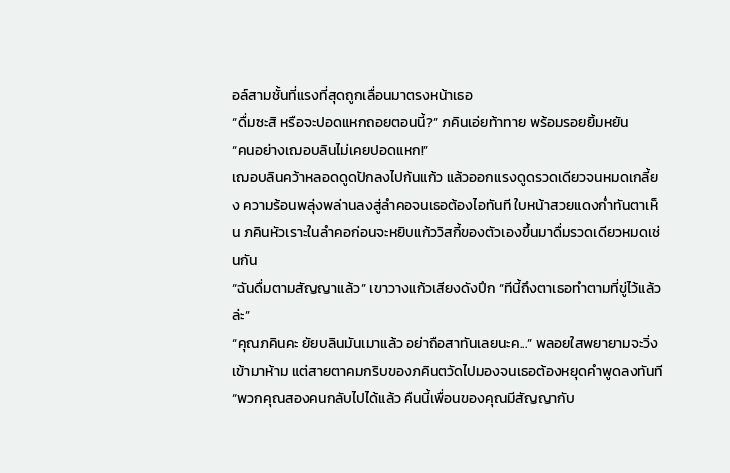อล์สามชั้นที่แรงที่สุดถูกเลื่อนมาตรงหน้าเธอ
“ดื่มซะสิ หรือจะปอดแหกถอยตอนนี้?” ภคินเอ่ยท้าทาย พร้อมรอยยิ้มหยัน
“คนอย่างเฌอบลินไม่เคยปอดแหก!”
เฌอบลินคว้าหลอดดูดปักลงไปก้นแก้ว แล้วออกแรงดูดรวดเดียวจนหมดเกลี้ยง ความร้อนพลุ่งพล่านลงสู่ลำคอจนเธอต้องไอทันที ใบหน้าสวยแดงก่ำทันตาเห็น ภคินหัวเราะในลำคอก่อนจะหยิบแก้ววิสกี้ของตัวเองขึ้นมาดื่มรวดเดียวหมดเช่นกัน
“ฉันดื่มตามสัญญาแล้ว” เขาวางแก้วเสียงดังปึก “ทีนี้ถึงตาเธอทำตามที่ขู่ไว้แล้วล่ะ”
“คุณภคินคะ ยัยบลินมันเมาแล้ว อย่าถือสาทันเลยนะค...” พลอยใสพยายามจะวิ่งเข้ามาห้าม แต่สายตาคมกริบของภคินตวัดไปมองจนเธอต้องหยุดคำพูดลงทันที
“พวกคุณสองคนกลับไปได้แล้ว คืนนี้เพื่อนของคุณมีสัญญากับ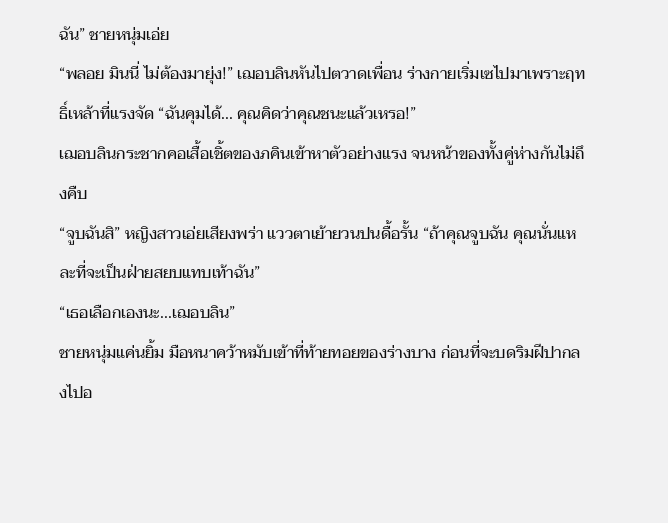ฉัน” ชายหนุ่มเอ่ย
“พลอย มินนี่ ไม่ต้องมายุ่ง!” เฌอบลินหันไปตวาดเพื่อน ร่างกายเริ่มเซไปมาเพราะฤทธิ์เหล้าที่แรงจัด “ฉันคุมได้... คุณคิดว่าคุณชนะแล้วเหรอ!”
เฌอบลินกระชากคอเสื้อเชิ้ตของภคินเข้าหาตัวอย่างแรง จนหน้าของทั้งคู่ห่างกันไม่ถึงคืบ
“จูบฉันสิ” หญิงสาวเอ่ยเสียงพร่า แววตาเย้ายวนปนดื้อรั้น “ถ้าคุณจูบฉัน คุณนั่นแหละที่จะเป็นฝ่ายสยบแทบเท้าฉัน”
“เธอเลือกเองนะ...เฌอบลิน”
ชายหนุ่มแค่นยิ้ม มือหนาคว้าหมับเข้าที่ท้ายทอยของร่างบาง ก่อนที่จะบดริมฝีปากลงไปอ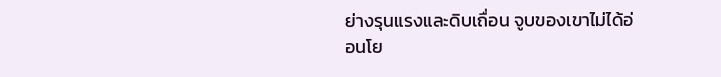ย่างรุนแรงและดิบเถื่อน จูบของเขาไม่ได้อ่อนโย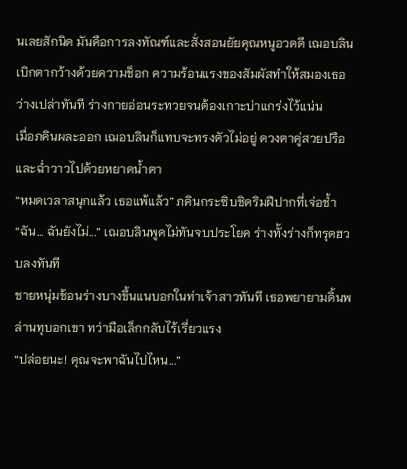นเลยสักนิด มันคือการลงทัณฑ์และสั่งสอนยัยคุณหนูอวดดี เฌอบลินเบิกตากว้างด้วยความช็อก ความร้อนแรงของสัมผัสทำให้สมองเธอว่างเปล่าทันที ร่างกายอ่อนระทวยจนต้องเกาะบ่าแกร่งไว้แน่น
เมื่อภคินผละออก เฌอบลินก็แทบจะทรงตัวไม่อยู่ ดวงตาคู่สวยปรือและฉ่ำวาวไปด้วยหยาดน้ำตา
“หมดเวลาสนุกแล้ว เธอแพ้แล้ว” ภคินกระซิบชิดริมฝีปากที่เจ่อช้ำ
“ฉัน... ฉันยังไม่...” เฌอบลินพูดไม่ทันจบประโยค ร่างทั้งร่างก็ทรุดฮวบลงทันที
ชายหนุ่มช้อนร่างบางขึ้นแนบอกในท่าเจ้าสาวทันที เธอพยายามดิ้นพล่านทุบอกเขา ทว่ามือเล็กกลับไร้เรี่ยวแรง
“ปล่อยนะ! คุณจะพาฉันไปไหน...”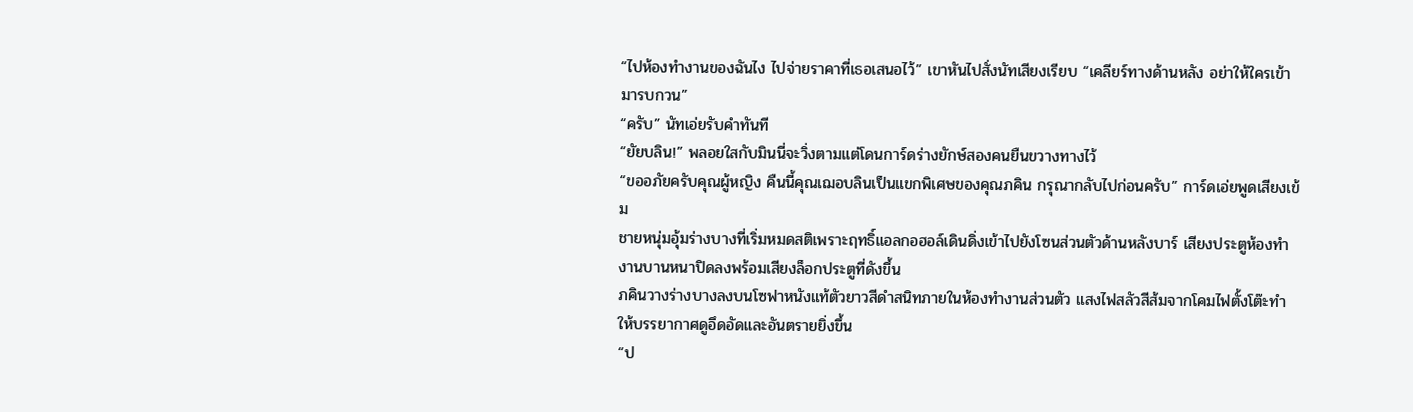“ไปห้องทำงานของฉันไง ไปจ่ายราคาที่เธอเสนอไว้” เขาหันไปสั่งนัทเสียงเรียบ “เคลียร์ทางด้านหลัง อย่าให้ใครเข้ามารบกวน”
“ครับ” นัทเอ่ยรับคำทันที
“ยัยบลิน!” พลอยใสกับมินนี่จะวิ่งตามแต่โดนการ์ดร่างยักษ์สองคนยืนขวางทางไว้
“ขออภัยครับคุณผู้หญิง คืนนี้คุณเฌอบลินเป็นแขกพิเศษของคุณภคิน กรุณากลับไปก่อนครับ” การ์ดเอ่ยพูดเสียงเข้ม
ชายหนุ่มอุ้มร่างบางที่เริ่มหมดสติเพราะฤทธิ์แอลกอฮอล์เดินดิ่งเข้าไปยังโซนส่วนตัวด้านหลังบาร์ เสียงประตูห้องทำงานบานหนาปิดลงพร้อมเสียงล็อกประตูที่ดังขึ้น
ภคินวางร่างบางลงบนโซฟาหนังแท้ตัวยาวสีดำสนิทภายในห้องทำงานส่วนตัว แสงไฟสลัวสีส้มจากโคมไฟตั้งโต๊ะทำให้บรรยากาศดูอึดอัดและอันตรายยิ่งขึ้น
“ป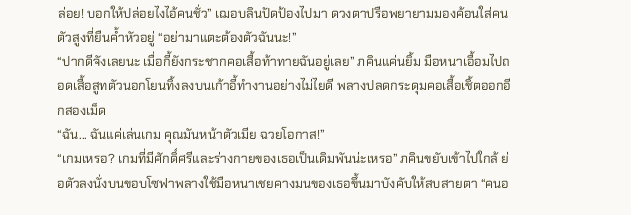ล่อย! บอกให้ปล่อยไงไอ้คนชั่ว” เฌอบลินปัดป้องไปมา ดวงตาปรือพยายามมองค้อนใส่คนตัวสูงที่ยืนค้ำหัวอยู่ “อย่ามาแตะต้องตัวฉันนะ!”
“ปากดีจังเลยนะ เมื่อกี้ยังกระชากคอเสื้อท้าทายฉันอยู่เลย” ภคินแค่นยิ้ม มือหนาเอื้อมไปถอดเสื้อสูทตัวนอกโยนทิ้งลงบนเก้าอี้ทำงานอย่างไม่ไยดี พลางปลดกระดุมคอเสื้อเชิ้ตออกอีกสองเม็ด
“ฉัน... ฉันแค่เล่นเกม คุณมันหน้าตัวเมีย ฉวยโอกาส!”
“เกมเหรอ? เกมที่มีศักดิ์ศรีและร่างกายของเธอเป็นเดิมพันน่ะเหรอ” ภคินขยับเข้าไปใกล้ ย่อตัวลงนั่งบนขอบโซฟาพลางใช้มือหนาเชยคางมนของเธอขึ้นมาบังคับให้สบสายตา “คนอ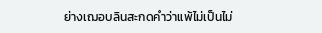ย่างเฌอบลินสะกดคำว่าแพ้ไม่เป็นไม่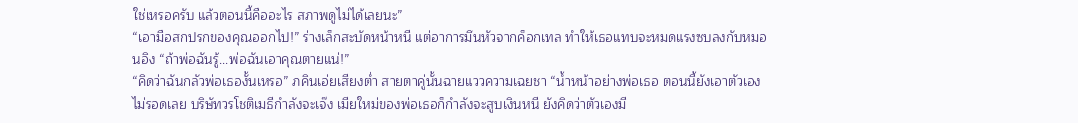ใช่เหรอครับ แล้วตอนนี้คืออะไร สภาพดูไม่ได้เลยนะ”
“เอามือสกปรกของคุณออกไป!” ร่างเล็กสะบัดหน้าหนี แต่อาการมึนหัวจากค็อกเทล ทำให้เธอแทบจะหมดแรงซบลงกับหมอนอิง “ถ้าพ่อฉันรู้...พ่อฉันเอาคุณตายแน่!”
“คิดว่าฉันกลัวพ่อเธองั้นเหรอ” ภคินเอ่ยเสียงต่ำ สายตาคู่นั้นฉายแววความเฉยชา “น้ำหน้าอย่างพ่อเธอ ตอนนี้ยังเอาตัวเองไม่รอดเลย บริษัทวรโชติเมธีกำลังจะเจ๊ง เมียใหม่ของพ่อเธอก็กำลังจะสูบเงินหนี ยังคิดว่าตัวเองมี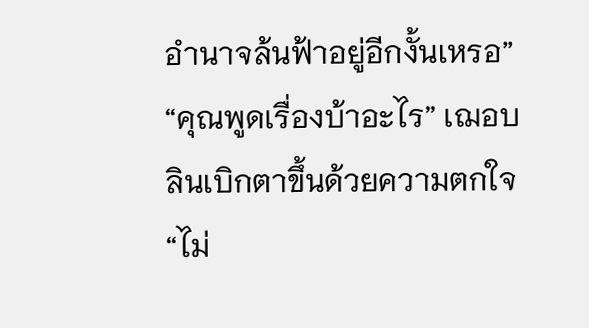อำนาจล้นฟ้าอยู่อีกงั้นเหรอ”
“คุณพูดเรื่องบ้าอะไร” เฌอบลินเบิกตาขึ้นด้วยความตกใจ “ไม่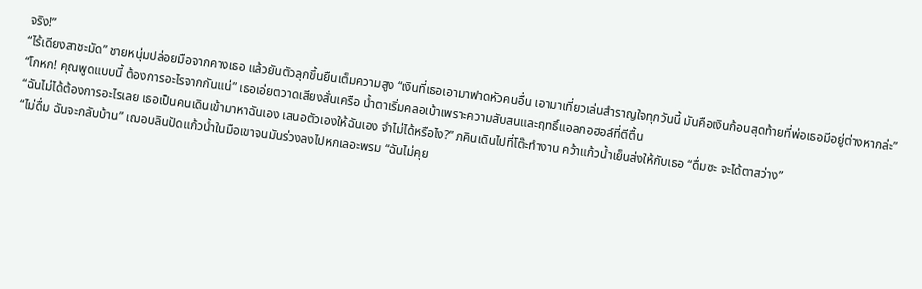จริง!”
“ไร้เดียงสาชะมัด” ชายหนุ่มปล่อยมือจากคางเธอ แล้วยันตัวลุกขึ้นยืนเต็มความสูง “เงินที่เธอเอามาฟาดหัวคนอื่น เอามาเที่ยวเล่นสำราญใจทุกวันนี้ มันคือเงินก้อนสุดท้ายที่พ่อเธอมีอยู่ต่างหากล่ะ”
“โกหก! คุณพูดแบบนี้ ต้องการอะไรจากกันแน่” เธอเอ่ยตวาดเสียงสั่นเครือ น้ำตาเริ่มคลอเบ้าเพราะความสับสนและฤทธิ์แอลกอฮอล์ที่ตีตื้น
“ฉันไม่ได้ต้องการอะไรเลย เธอเป็นคนเดินเข้ามาหาฉันเอง เสนอตัวเองให้ฉันเอง จำไม่ได้หรือไง?” ภคินเดินไปที่โต๊ะทำงาน คว้าแก้วน้ำเย็นส่งให้กับเธอ “ดื่มซะ จะได้ตาสว่าง”
“ไม่ดื่ม ฉันจะกลับบ้าน” เฌอบลินปัดแก้วน้ำในมือเขาจนมันร่วงลงไปหกเลอะพรม “ฉันไม่คุย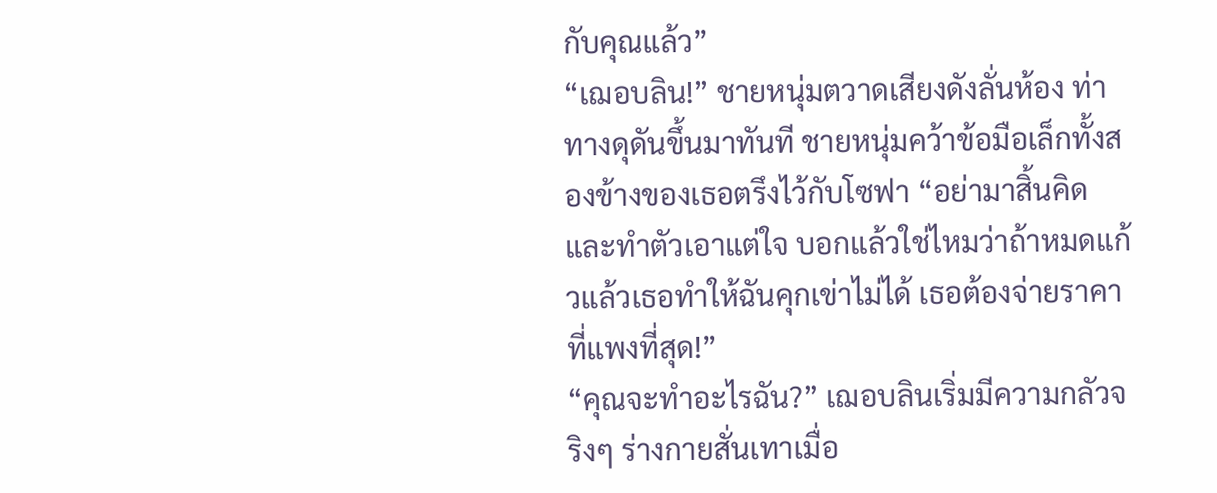กับคุณแล้ว”
“เฌอบลิน!” ชายหนุ่มตวาดเสียงดังลั่นห้อง ท่าทางดุดันขึ้นมาทันที ชายหนุ่มคว้าข้อมือเล็กทั้งสองข้างของเธอตรึงไว้กับโซฟา “อย่ามาสิ้นคิดและทำตัวเอาแต่ใจ บอกแล้วใช่ไหมว่าถ้าหมดแก้วแล้วเธอทำให้ฉันคุกเข่าไม่ได้ เธอต้องจ่ายราคาที่แพงที่สุด!”
“คุณจะทำอะไรฉัน?” เฌอบลินเริ่มมีความกลัวจริงๆ ร่างกายสั่นเทาเมื่อ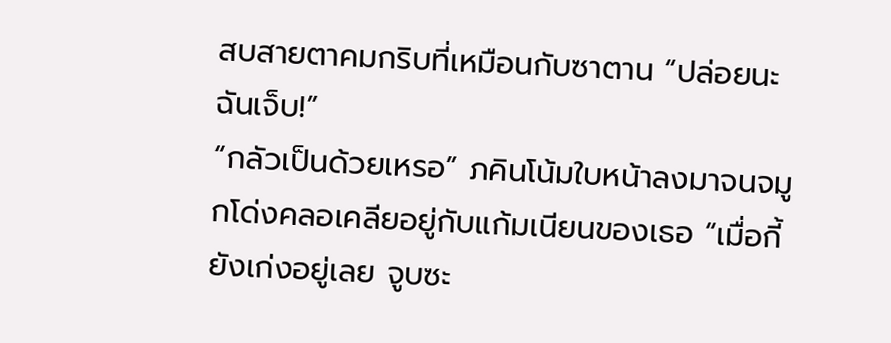สบสายตาคมกริบที่เหมือนกับซาตาน “ปล่อยนะ ฉันเจ็บ!”
“กลัวเป็นด้วยเหรอ” ภคินโน้มใบหน้าลงมาจนจมูกโด่งคลอเคลียอยู่กับแก้มเนียนของเธอ “เมื่อกี้ยังเก่งอยู่เลย จูบซะ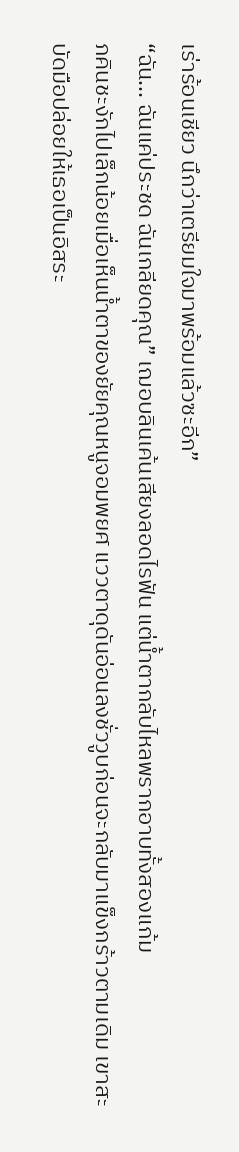เร่าร้อนเชียว นึกว่าเตรียมใจมาพร้อมแล้วซะอีก”
“ฉัน... ฉันแค่ประชด ฉันเกลียดคุณ” เฌอบลินเค้นเสียงลอดไรฟัน แต่น้ำตากลับไหลพรากอาบทั้งสองแก้ม
ภคินชะงักไปเล็กน้อยเมื่อเห็นน้ำตาของยัยคุณหนูจอมพยศ แววตาดุดันอ่อนลงชั่ววูบก่อนจะกลับมาแข็งกร้าวตามเดิม เขาสะบัดมือปล่อยให้เธอเป็นอิสระ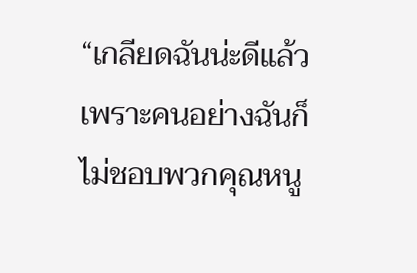“เกลียดฉันน่ะดีแล้ว เพราะคนอย่างฉันก็ไม่ชอบพวกคุณหนู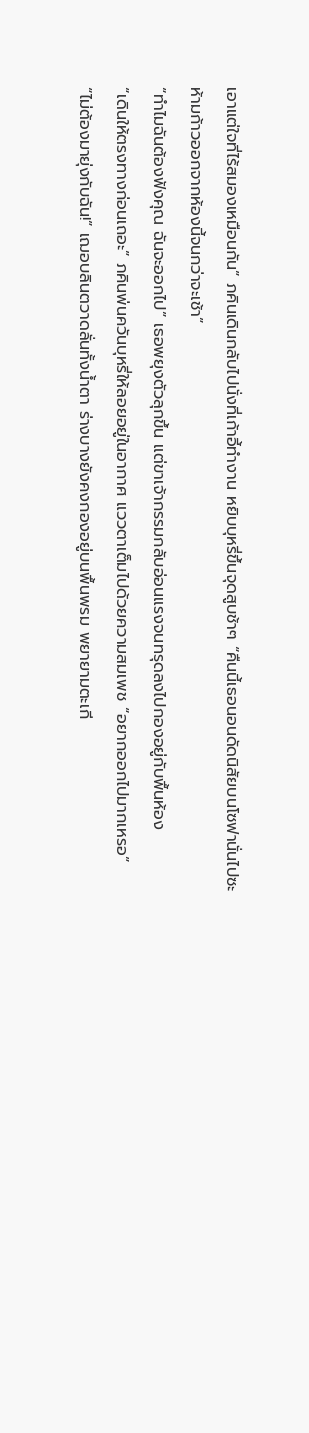เอาแต่ใจที่ไร้สมองเหมือนกัน” ภคินเดินกลับไปนั่งที่เก้าอี้ทำงาน หยิบบุหรี่ขึ้นจุดสูบช้าๆ “คืนนี้เธอนอนดัดนิสัยบนโซฟานั่นไปซะ ห้ามก้าวออกจากห้องนี้จนกว่าจะเช้า”
“ทำไมฉันต้องฟังคุณ ฉันจะออกไป” เธอพยุงตัวลุกขึ้น แต่ขาเจ้ากรรมกลับอ่อนแรงจนทรุดลงไปกองอยู่กับพื้นห้อง
“เดินให้ตรงทางก่อนเถอะ” ภคินพ่นควันบุหรี่ให้ลอยอยู่ในอากาศ แววตาเต็มไปด้วยความสมเพช “อยากออกไปมากเหรอ”
“ไม่ต้องมายุ่งกับฉัน!” เฌอบลินตวาดลั่นทั้งน้ำตา ร่างบางยังคงกองอยู่บนพื้นพรม พยายามตะเกี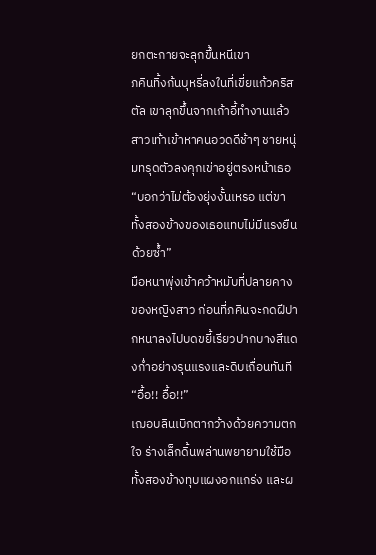ยกตะกายจะลุกขึ้นหนีเขา
ภคินทิ้งก้นบุหรี่ลงในที่เขี่ยแก้วคริสตัล เขาลุกขึ้นจากเก้าอี้ทำงานแล้วสาวเท้าเข้าหาคนอวดดีช้าๆ ชายหนุ่มทรุดตัวลงคุกเข่าอยู่ตรงหน้าเธอ
“บอกว่าไม่ต้องยุ่งงั้นเหรอ แต่ขาทั้งสองข้างของเธอแทบไม่มีแรงยืนด้วยซ้ำ”
มือหนาพุ่งเข้าคว้าหมับที่ปลายคางของหญิงสาว ก่อนที่ภคินจะกดฝีปากหนาลงไปบดขยี้เรียวปากบางสีแดงก่ำอย่างรุนแรงและดิบเถื่อนทันที
“อื้อ!! อื้อ!!”
เฌอบลินเบิกตากว้างด้วยความตกใจ ร่างเล็กดิ้นพล่านพยายามใช้มือทั้งสองข้างทุบแผงอกแกร่ง และผ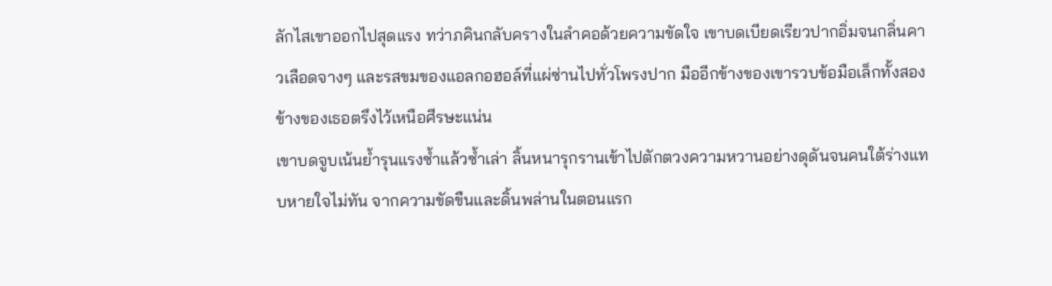ลักไสเขาออกไปสุดแรง ทว่าภคินกลับครางในลำคอด้วยความขัดใจ เขาบดเบียดเรียวปากอิ่มจนกลิ่นคาวเลือดจางๆ และรสขมของแอลกอฮอล์ที่แผ่ซ่านไปทั่วโพรงปาก มืออีกข้างของเขารวบข้อมือเล็กทั้งสองข้างของเธอตรึงไว้เหนือศีรษะแน่น
เขาบดจูบเน้นย้ำรุนแรงซ้ำแล้วซ้ำเล่า ลิ้นหนารุกรานเข้าไปตักตวงความหวานอย่างดุดันจนคนใต้ร่างแทบหายใจไม่ทัน จากความขัดขืนและดิ้นพล่านในตอนแรก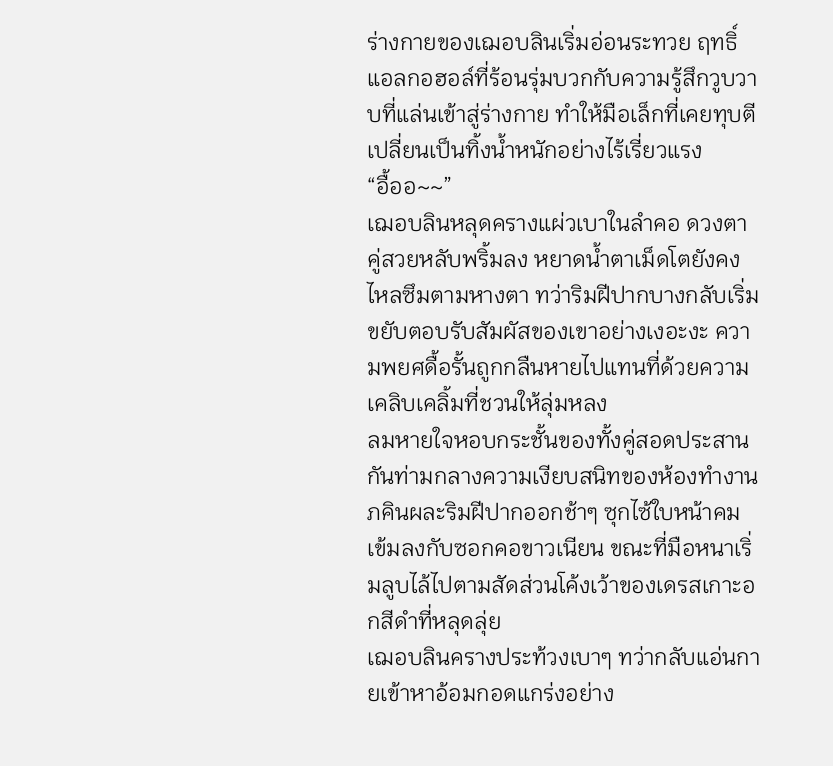ร่างกายของเฌอบลินเริ่มอ่อนระทวย ฤทธิ์แอลกอฮอล์ที่ร้อนรุ่มบวกกับความรู้สึกวูบวาบที่แล่นเข้าสู่ร่างกาย ทำให้มือเล็กที่เคยทุบตีเปลี่ยนเป็นทิ้งน้ำหนักอย่างไร้เรี่ยวแรง
“อื้ออ~~”
เฌอบลินหลุดครางแผ่วเบาในลำคอ ดวงตาคู่สวยหลับพริ้มลง หยาดน้ำตาเม็ดโตยังคงไหลซึมตามหางตา ทว่าริมฝีปากบางกลับเริ่มขยับตอบรับสัมผัสของเขาอย่างเงอะงะ ความพยศดื้อรั้นถูกกลืนหายไปแทนที่ด้วยความเคลิบเคลิ้มที่ชวนให้ลุ่มหลง
ลมหายใจหอบกระชั้นของทั้งคู่สอดประสานกันท่ามกลางความเงียบสนิทของห้องทำงาน ภคินผละริมฝีปากออกช้าๆ ซุกไซ้ใบหน้าคมเข้มลงกับซอกคอขาวเนียน ขณะที่มือหนาเริ่มลูบไล้ไปตามสัดส่วนโค้งเว้าของเดรสเกาะอกสีดำที่หลุดลุ่ย
เฌอบลินครางประท้วงเบาๆ ทว่ากลับแอ่นกายเข้าหาอ้อมกอดแกร่งอย่าง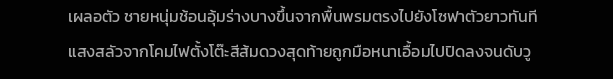เผลอตัว ชายหนุ่มช้อนอุ้มร่างบางขึ้นจากพื้นพรมตรงไปยังโซฟาตัวยาวทันที
แสงสลัวจากโคมไฟตั้งโต๊ะสีส้มดวงสุดท้ายถูกมือหนาเอื้อมไปปิดลงจนดับวู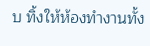บ ทิ้งให้ห้องทำงานทั้ง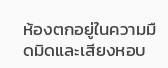ห้องตกอยู่ในความมืดมิดและเสียงหอบ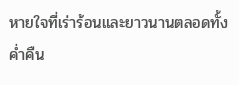หายใจที่เร่าร้อนและยาวนานตลอดทั้งค่ำคืน